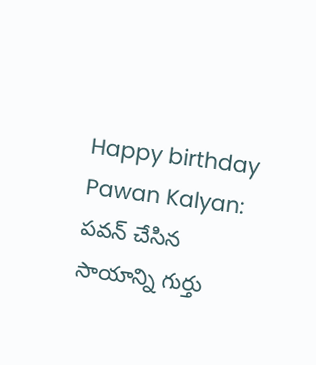Happy birthday Pawan Kalyan: పవన్ చేసిన సాయాన్ని గుర్తు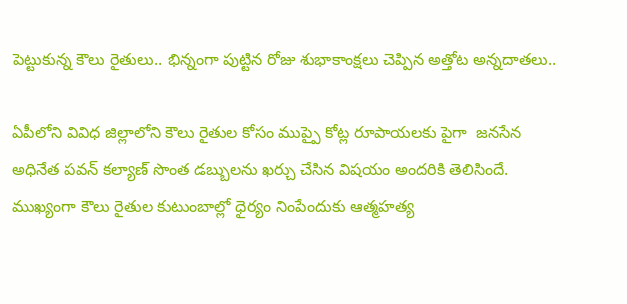పెట్టుకున్న కౌలు రైతులు.. భిన్నంగా పుట్టిన రోజు శుభాకాంక్షలు చెప్పిన అత్తోట అన్నదాతలు..

ఏపీలోని వివిధ జిల్లాలోని కౌలు రైతుల కోసం ముప్పై కోట్ల రూపాయలకు పైగా  జనసేన అధినేత పవన్ కల్యాణ్ సొంత డబ్బులను ఖర్చు చేసిన విషయం అందరికి తెలిసిందే. ముఖ్యంగా కౌలు రైతుల కుటుంబాల్లో ధైర్యం నింపేందుకు ఆత్మహత్య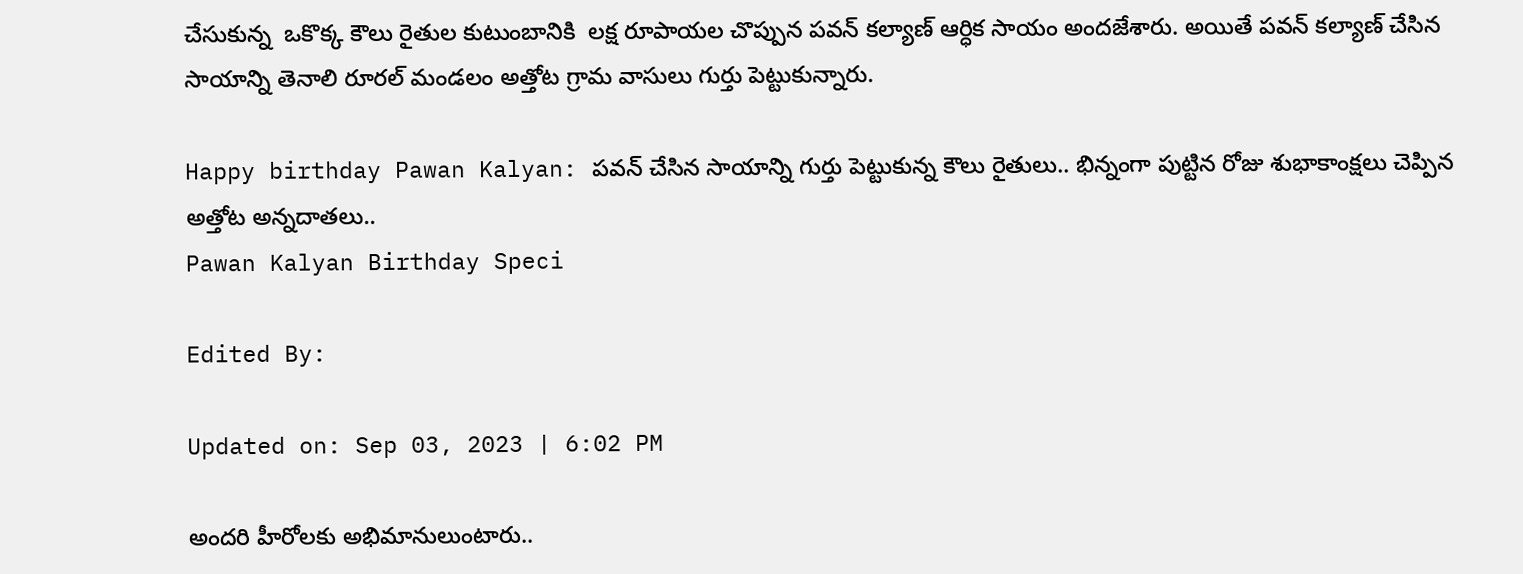చేసుకున్న  ఒకొక్క కౌలు రైతుల కుటుంబానికి  లక్ష రూపాయల చొప్పున పవన్ కల్యాణ్ ఆర్ధిక సాయం అందజేశారు. అయితే పవన్ కల్యాణ్ చేసిన సాయాన్ని తెనాలి రూరల్ మండలం అత్తోట గ్రామ వాసులు గుర్తు పెట్టుకున్నారు.

Happy birthday Pawan Kalyan: పవన్ చేసిన సాయాన్ని గుర్తు పెట్టుకున్న కౌలు రైతులు.. భిన్నంగా పుట్టిన రోజు శుభాకాంక్షలు చెప్పిన అత్తోట అన్నదాతలు..
Pawan Kalyan Birthday Speci

Edited By:

Updated on: Sep 03, 2023 | 6:02 PM

అందరి హీరోలకు అభిమానులుంటారు..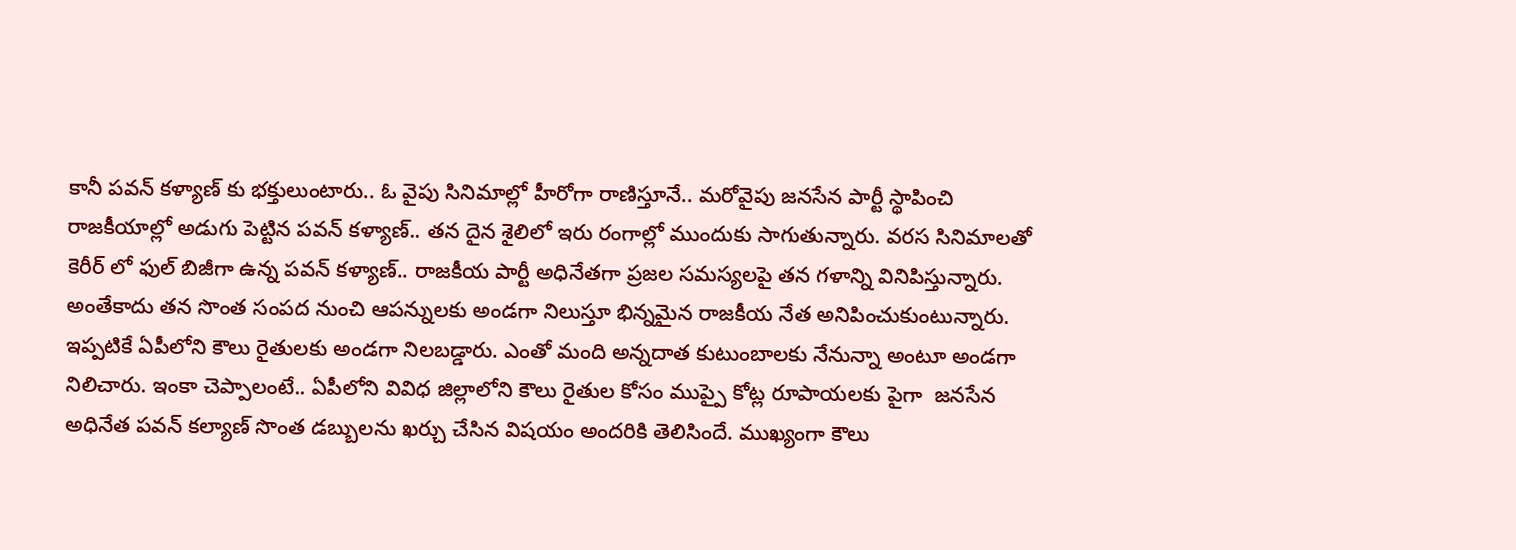కానీ పవన్ కళ్యాణ్ కు భక్తులుంటారు.. ఓ వైపు సినిమాల్లో హీరోగా రాణిస్తూనే.. మరోవైపు జనసేన పార్టీ స్థాపించి రాజకీయాల్లో అడుగు పెట్టిన పవన్ కళ్యాణ్.. తన దైన శైలిలో ఇరు రంగాల్లో ముందుకు సాగుతున్నారు. వరస సినిమాలతో కెరీర్ లో ఫుల్ బిజీగా ఉన్న పవన్ కళ్యాణ్.. రాజకీయ పార్టీ అధినేతగా ప్రజల సమస్యలపై తన గళాన్ని వినిపిస్తున్నారు. అంతేకాదు తన సొంత సంపద నుంచి ఆపన్నులకు అండగా నిలుస్తూ భిన్నమైన రాజకీయ నేత అనిపించుకుంటున్నారు. ఇప్పటికే ఏపీలోని కౌలు రైతులకు అండగా నిలబడ్డారు. ఎంతో మంది అన్నదాత కుటుంబాలకు నేనున్నా అంటూ అండగా నిలిచారు. ఇంకా చెప్పాలంటే.. ఏపీలోని వివిధ జిల్లాలోని కౌలు రైతుల కోసం ముప్పై కోట్ల రూపాయలకు పైగా  జనసేన అధినేత పవన్ కల్యాణ్ సొంత డబ్బులను ఖర్చు చేసిన విషయం అందరికి తెలిసిందే. ముఖ్యంగా కౌలు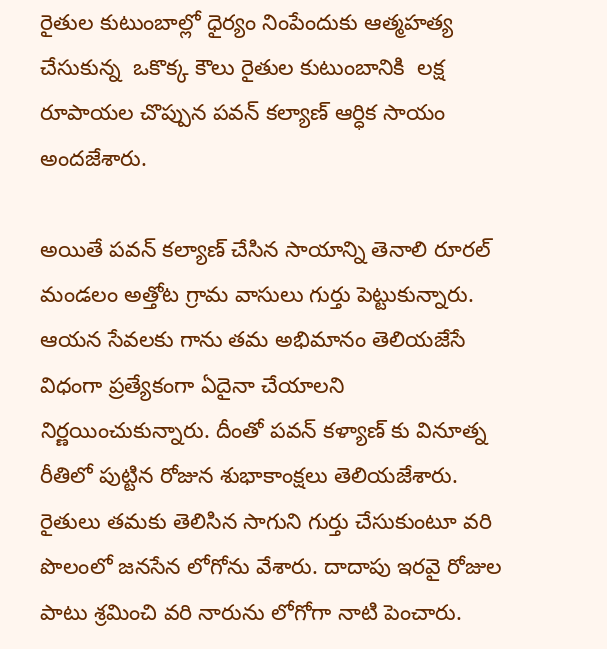రైతుల కుటుంబాల్లో ధైర్యం నింపేందుకు ఆత్మహత్య చేసుకున్న  ఒకొక్క కౌలు రైతుల కుటుంబానికి  లక్ష రూపాయల చొప్పున పవన్ కల్యాణ్ ఆర్ధిక సాయం అందజేశారు.

అయితే పవన్ కల్యాణ్ చేసిన సాయాన్ని తెనాలి రూరల్ మండలం అత్తోట గ్రామ వాసులు గుర్తు పెట్టుకున్నారు. ఆయన సేవలకు గాను తమ అభిమానం తెలియజేసే విధంగా ప్రత్యేకంగా ఏదైనా చేయాలని నిర్ణయించుకున్నారు. దీంతో పవన్ కళ్యాణ్ కు వినూత్న రీతిలో పుట్టిన రోజున శుభాకాంక్షలు తెలియజేశారు. రైతులు తమకు తెలిసిన సాగుని గుర్తు చేసుకుంటూ వరి పొలంలో జనసేన లోగోను వేశారు. దాదాపు ఇరవై రోజుల పాటు శ్రమించి వరి నారును లోగోగా నాటి పెంచారు.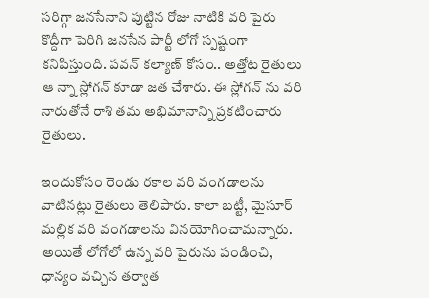సరిగ్గా జనసేనాని పుట్టిన రోజు నాటికి వరి పైరు కొద్దీగా పెరిగి జనసేన పార్టీ లోగో స్పష్టంగా కనిపిస్తుంది. పవన్ కల్యాణ్ కోసం.. అత్తోట రైతులు ఆ న్నా స్లోగన్ కూడా జత చేశారు. ఈ స్లోగన్ ను వరి నారుతోనే రాశి తమ అభిమానాన్ని ప్రకటించారు రైతులు.

ఇందుకోసం రెండు రకాల వరి వంగడాలను వాటినట్లు రైతులు తెలిపారు. కాలా బట్టీ, మైసూర్ మల్లిక వరి వంగడాలను వినయోగించామన్నారు. అయితే లోగోలో ఉన్న వరి పైరును పండించి, ధాన్యం వచ్చిన తర్వాత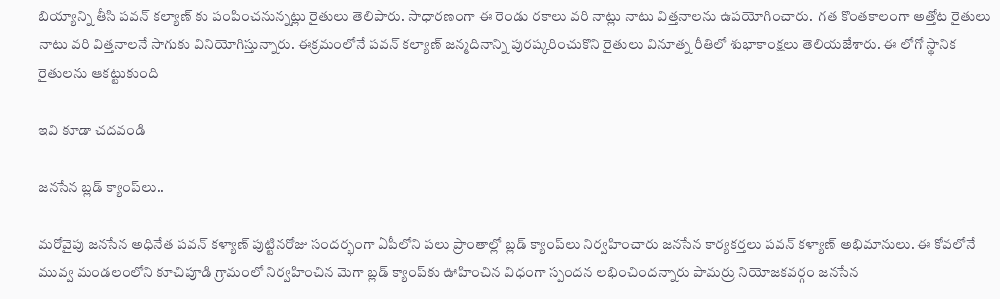బియ్యాన్ని తీసి పవన్ కల్యాణ్ కు పంపించనున్నట్లు రైతులు తెలిపారు. సాధారణంగా ఈ రెండు రకాలు వరి నాట్లు నాటు విత్తనాలను ఉపయోగించారు.  గత కొంతకాలంగా అత్తోట రైతులు నాటు వరి విత్తనాలనే సాగుకు వినియోగిస్తున్నారు. ఈక్రమంలోనే పవన్ కల్యాణ్ జన్మదినాన్ని పురష్కరించుకొని రైతులు వినూత్న రీతిలో శుభాకాంక్షలు తెలియజేశారు. ఈ లోగో స్థానిక రైతులను ఆకట్టుకుంది

ఇవి కూడా చదవండి

జనసేన బ్లడ్ క్యాంప్‌లు..

మరోవైపు జనసేన అధినేత పవన్ కళ్యాణ్ పుట్టినరోజు సందర్భంగా ఏపీలోని పలు ప్రాంతాల్లో బ్లడ్ క్యాంప్‌లు నిర్వహించారు జనసేన కార్యకర్తలు పవన్ కళ్యాణ్ అభిమానులు. ఈ కోవలోనే మువ్వ మండలంలోని కూచిపూడి గ్రామంలో నిర్వహించిన మెగా బ్లడ్ క్యాంప్‌కు ఊహించిన విధంగా స్పందన లభించిందన్నారు పామర్రు నియోజకవర్గం జనసేన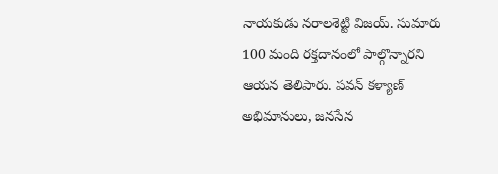నాయకుడు నరాలశెట్టి విజయ్. సుమారు 100 మంది రక్తదానంలో పాల్గొన్నారని ఆయన తెలిపారు. పవన్ కళ్యాణ్ అభిమానులు, జనసేన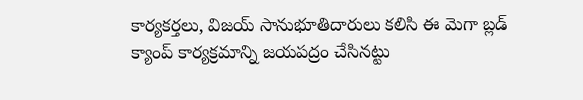కార్యకర్తలు, విజయ్ సానుభూతిదారులు కలిసి ఈ మెగా బ్లడ్ క్యాంప్ కార్యక్రమాన్ని జయపద్రం చేసినట్టు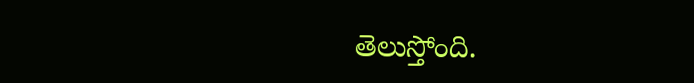తెలుస్తోంది.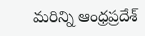మరిన్ని ఆంధ్రప్రదేశ్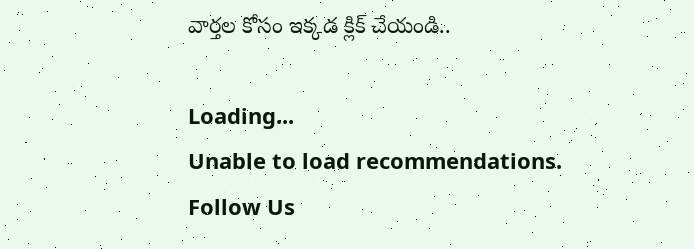వార్తల కోసం ఇక్కడ క్లిక్ చేయండి..

Loading...
Unable to load recommendations.
Follow Us